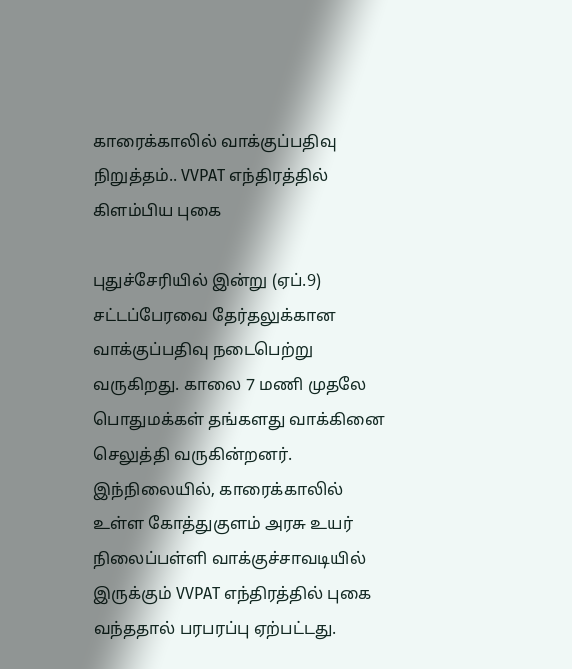காரைக்காலில் வாக்குப்பதிவு நிறுத்தம்.. VVPAT எந்திரத்தில் கிளம்பிய புகை

புதுச்சேரியில் இன்று (ஏப்.9) சட்டப்பேரவை தேர்தலுக்கான வாக்குப்பதிவு நடைபெற்று வருகிறது. காலை 7 மணி முதலே பொதுமக்கள் தங்களது வாக்கினை செலுத்தி வருகின்றனர். இந்நிலையில், காரைக்காலில் உள்ள கோத்துகுளம் அரசு உயர் நிலைப்பள்ளி வாக்குச்சாவடியில் இருக்கும் VVPAT எந்திரத்தில் புகை வந்ததால் பரபரப்பு ஏற்பட்டது.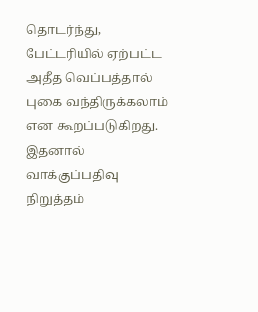தொடர்ந்து, பேட்டரியில் ஏற்பட்ட அதீத வெப்பத்தால் புகை வந்திருக்கலாம் என கூறப்படுகிறது. இதனால் வாக்குப்பதிவு நிறுத்தம்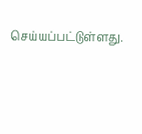செய்யப்பட்டுள்ளது.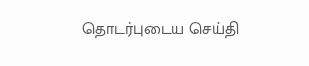தொடர்புடைய செய்தி